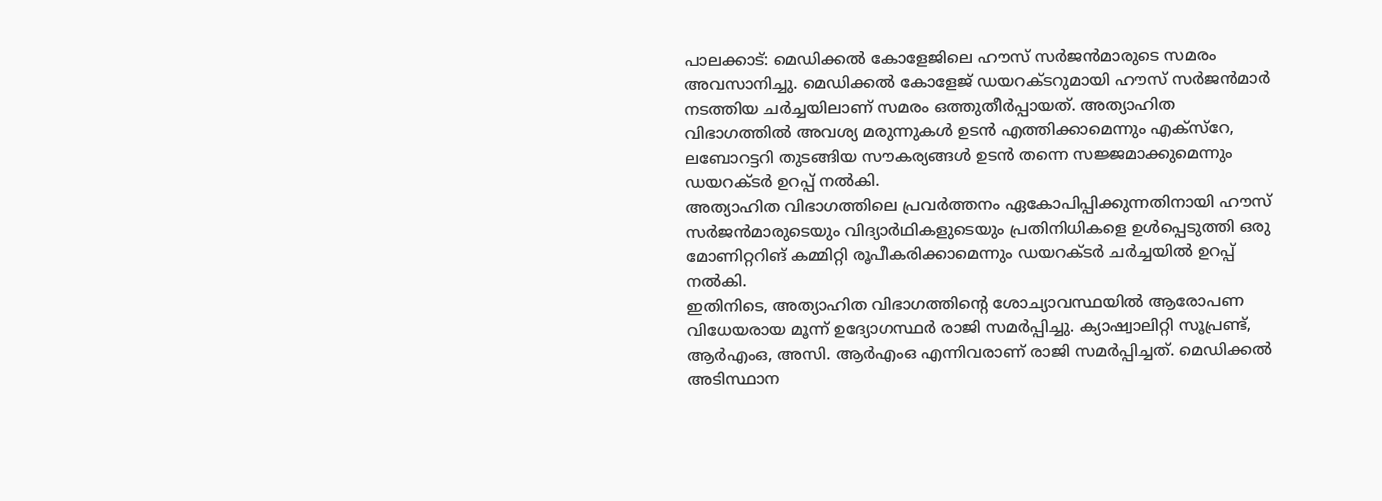പാലക്കാട്: മെഡിക്കൽ കോളേജിലെ ഹൗസ് സർജൻമാരുടെ സമരം അവസാനിച്ചു. മെഡിക്കൽ കോളേജ് ഡയറക്ടറുമായി ഹൗസ് സർജൻമാർ നടത്തിയ ചർച്ചയിലാണ് സമരം ഒത്തുതീർപ്പായത്. അത്യാഹിത വിഭാഗത്തിൽ അവശ്യ മരുന്നുകൾ ഉടൻ എത്തിക്കാമെന്നും എക്സ്റേ, ലബോറട്ടറി തുടങ്ങിയ സൗകര്യങ്ങൾ ഉടൻ തന്നെ സജ്ജമാക്കുമെന്നും ഡയറക്ടർ ഉറപ്പ് നൽകി.
അത്യാഹിത വിഭാഗത്തിലെ പ്രവർത്തനം ഏകോപിപ്പിക്കുന്നതിനായി ഹൗസ് സർജൻമാരുടെയും വിദ്യാർഥികളുടെയും പ്രതിനിധികളെ ഉൾപ്പെടുത്തി ഒരു മോണിറ്ററിങ് കമ്മിറ്റി രൂപീകരിക്കാമെന്നും ഡയറക്ടർ ചർച്ചയിൽ ഉറപ്പ് നൽകി.
ഇതിനിടെ, അത്യാഹിത വിഭാഗത്തിന്റെ ശോച്യാവസ്ഥയിൽ ആരോപണ വിധേയരായ മൂന്ന് ഉദ്യോഗസ്ഥർ രാജി സമർപ്പിച്ചു. ക്യാഷ്വാലിറ്റി സൂപ്രണ്ട്, ആർഎംഒ, അസി. ആർഎംഒ എന്നിവരാണ് രാജി സമർപ്പിച്ചത്. മെഡിക്കൽ അടിസ്ഥാന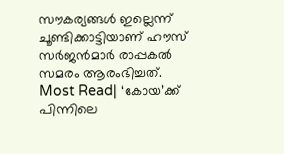സൗകര്യങ്ങൾ ഇല്ലെന്ന് ചൂണ്ടിക്കാട്ടിയാണ് ഹൗസ് സർജൻമാർ രാപ്പകൽ സമരം ആരംഭിച്ചത്.
Most Read| ‘കോയ’ക്ക് പിന്നിലെ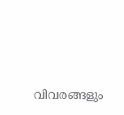വിവരങ്ങളും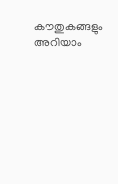കൗതുകങ്ങളും അറിയാം